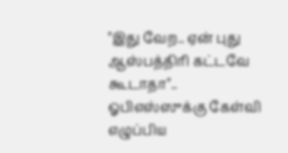"இது வேற.. ஏன் புது ஆஸ்பத்திரி கட்டவே கூடாதா".. ஓபிஎஸ்ஸுக்கு கேள்வி எழுப்பிய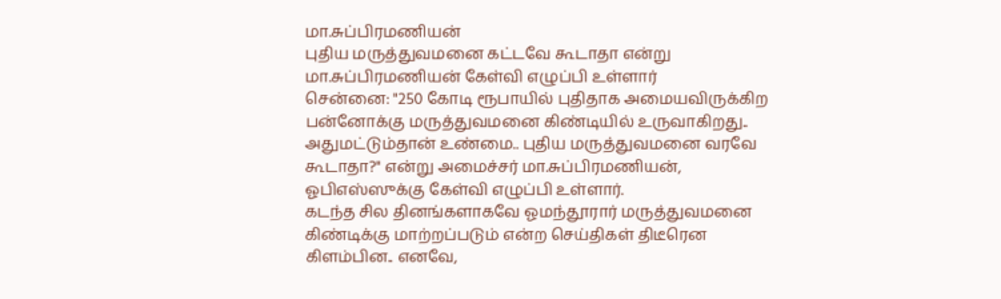மா.சுப்பிரமணியன்
புதிய மருத்துவமனை கட்டவே கூடாதா என்று மா.சுப்பிரமணியன் கேள்வி எழுப்பி உள்ளார்
சென்னை: "250 கோடி ரூபாயில் புதிதாக அமையவிருக்கிற பன்னோக்கு மருத்துவமனை கிண்டியில் உருவாகிறது.. அதுமட்டும்தான் உண்மை.. புதிய மருத்துவமனை வரவே கூடாதா?" என்று அமைச்சர் மா.சுப்பிரமணியன், ஓபிஎஸ்ஸுக்கு கேள்வி எழுப்பி உள்ளார்.
கடந்த சில தினங்களாகவே ஓமந்தூரார் மருத்துவமனை கிண்டிக்கு மாற்றப்படும் என்ற செய்திகள் திடீரென கிளம்பின.. எனவே,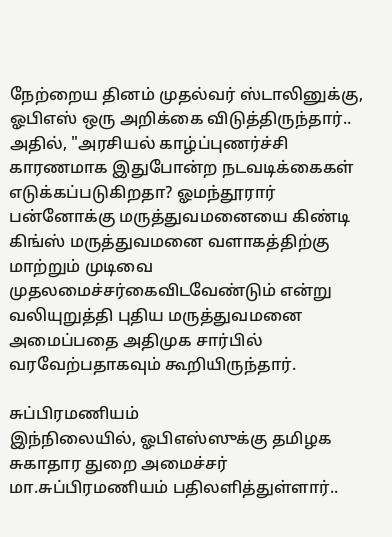நேற்றைய தினம் முதல்வர் ஸ்டாலினுக்கு, ஓபிஎஸ் ஒரு அறிக்கை விடுத்திருந்தார்..
அதில், "அரசியல் காழ்ப்புணர்ச்சி காரணமாக இதுபோன்ற நடவடிக்கைகள் எடுக்கப்படுகிறதா? ஓமந்தூரார் பன்னோக்கு மருத்துவமனையை கிண்டி கிங்ஸ் மருத்துவமனை வளாகத்திற்கு மாற்றும் முடிவை முதலமைச்சர்கைவிடவேண்டும் என்று வலியுறுத்தி புதிய மருத்துவமனை அமைப்பதை அதிமுக சார்பில் வரவேற்பதாகவும் கூறியிருந்தார்.

சுப்பிரமணியம்
இந்நிலையில், ஓபிஎஸ்ஸுக்கு தமிழக சுகாதார துறை அமைச்சர் மா.சுப்பிரமணியம் பதிலளித்துள்ளார்..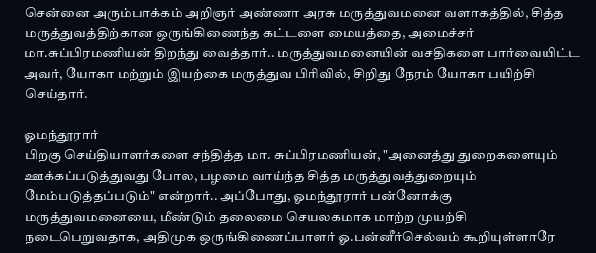சென்னை அரும்பாக்கம் அறிஞர் அண்ணா அரசு மருத்துவமனை வளாகத்தில், சித்த மருத்துவத்திற்கான ஒருங்கிணைந்த கட்டளை மையத்தை, அமைச்சர் மா.சுப்பிரமணியன் திறந்து வைத்தார்.. மருத்துவமனையின் வசதிகளை பார்வையிட்ட அவர், யோகா மற்றும் இயற்கை மருத்துவ பிரிவில், சிறிது நேரம் யோகா பயிற்சி செய்தார்.

ஓமந்தூரார்
பிறகு செய்தியாளர்களை சந்தித்த மா. சுப்பிரமணியன், "அனைத்து துறைகளையும் ஊக்கப்படுத்துவது போல, பழமை வாய்ந்த சித்த மருத்துவத்துறையும் மேம்படுத்தப்படும்" என்றார்.. அப்போது, ஓமந்தூரார் பன்னோக்கு மருத்துவமனையை, மீண்டும் தலைமை செயலகமாக மாற்ற முயற்சி நடைபெறுவதாக, அதிமுக ஒருங்கிணைப்பாளர் ஓ.பன்னீர்செல்வம் கூறியுள்ளாரே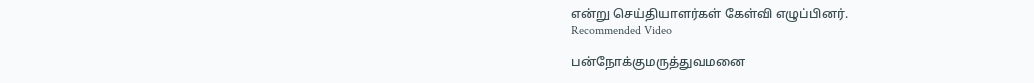என்று செய்தியாளர்கள் கேள்வி எழுப்பினர்.
Recommended Video

பன்நோக்குமருத்துவமனை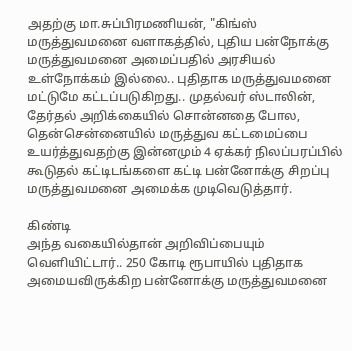அதற்கு மா.சுப்பிரமணியன், "கிங்ஸ் மருத்துவமனை வளாகத்தில், புதிய பன்நோக்கு மருத்துவமனை அமைப்பதில் அரசியல் உள்நோக்கம் இல்லை.. புதிதாக மருத்துவமனை மட்டுமே கட்டப்படுகிறது.. முதல்வர் ஸ்டாலின், தேர்தல் அறிக்கையில் சொன்னதை போல, தென்சென்னையில் மருத்துவ கட்டமைப்பை உயர்த்துவதற்கு இன்னமும் 4 ஏக்கர் நிலப்பரப்பில் கூடுதல் கட்டிடங்களை கட்டி பன்னோக்கு சிறப்பு மருத்துவமனை அமைக்க முடிவெடுத்தார்.

கிண்டி
அந்த வகையில்தான் அறிவிப்பையும் வெளியிட்டார்.. 250 கோடி ரூபாயில் புதிதாக அமையவிருக்கிற பன்னோக்கு மருத்துவமனை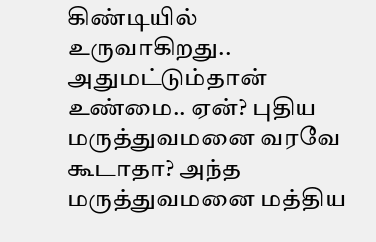கிண்டியில் உருவாகிறது.. அதுமட்டும்தான் உண்மை.. ஏன்? புதிய மருத்துவமனை வரவே கூடாதா? அந்த மருத்துவமனை மத்திய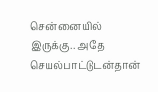சென்னையில் இருக்கு.. அதே செயல்பாட்டுடன்தான்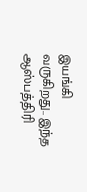இயங்கி வருகிறது.. இந்த ஆஸ்பத்திரி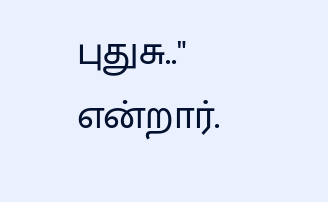புதுசு.." என்றார்.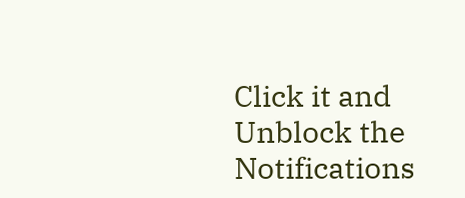Click it and Unblock the Notifications